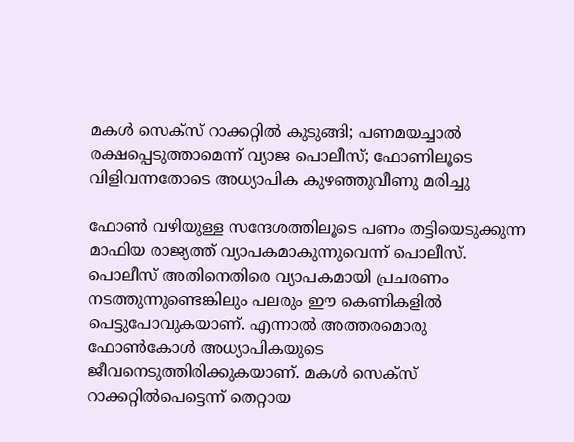മകള്‍ സെക്‌സ് റാക്കറ്റില്‍ കുടുങ്ങി; പണമയച്ചാല്‍ രക്ഷപ്പെടുത്താമെന്ന് വ്യാജ പൊലീസ്; ഫോണിലൂടെ വിളിവന്നതോടെ അധ്യാപിക കുഴഞ്ഞുവീണു മരിച്ചു

ഫോണ്‍ വഴിയുള്ള സന്ദേശത്തിലൂടെ പണം തട്ടിയെടുക്കുന്ന മാഫിയ രാജ്യത്ത് വ്യാപകമാകുന്നുവെന്ന് പൊലീസ്. പൊലീസ് അതിനെതിരെ വ്യാപകമായി പ്രചരണം നടത്തുന്നുണ്ടെങ്കിലും പലരും ഈ കെണികളില്‍ പെട്ടുപോവുകയാണ്. എന്നാല്‍ അത്തരമൊരു ഫോണ്‍കോള്‍ അധ്യാപികയുടെ ജീവനെടുത്തിരിക്കുകയാണ്. മകള്‍ സെക്‌സ് റാക്കറ്റില്‍പെട്ടെന്ന് തെറ്റായ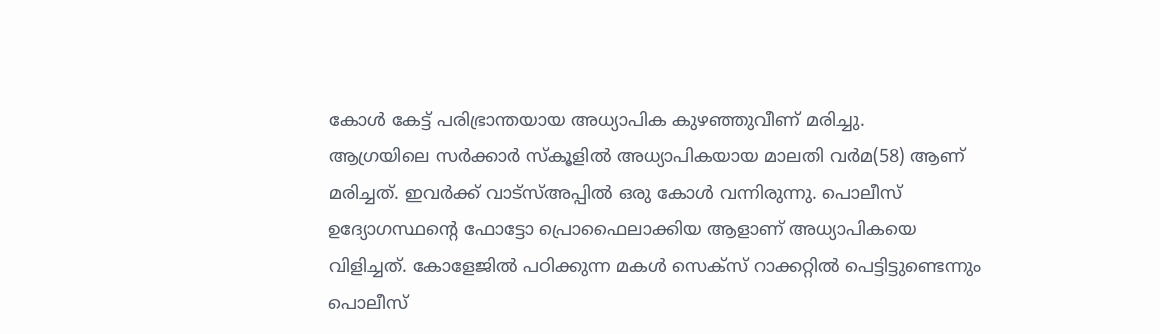കോള്‍ കേട്ട് പരിഭ്രാന്തയായ അധ്യാപിക കുഴഞ്ഞുവീണ് മരിച്ചു.
ആഗ്രയിലെ സര്‍ക്കാര്‍ സ്‌കൂളില്‍ അധ്യാപികയായ മാലതി വര്‍മ(58) ആണ് മരിച്ചത്. ഇവര്‍ക്ക് വാട്‌സ്അപ്പില്‍ ഒരു കോള്‍ വന്നിരുന്നു. പൊലീസ് ഉദ്യോഗസ്ഥന്റെ ഫോട്ടോ പ്രൊഫൈലാക്കിയ ആളാണ് അധ്യാപികയെ വിളിച്ചത്. കോളേജില്‍ പഠിക്കുന്ന മകള്‍ സെക്‌സ് റാക്കറ്റില്‍ പെട്ടിട്ടുണ്ടെന്നും പൊലീസ്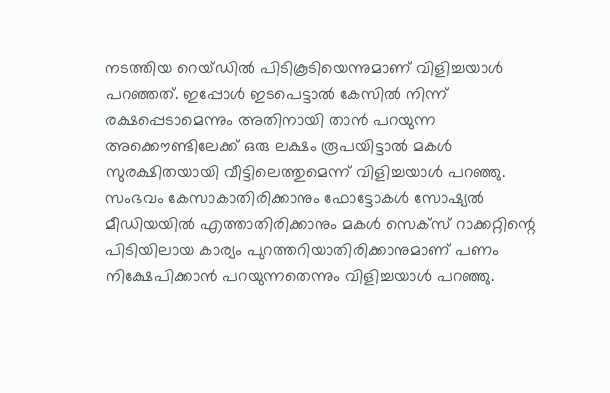നടത്തിയ റെയ്ഡില്‍ പിടികൂടിയെന്നുമാണ് വിളിച്ചയാള്‍ പറഞ്ഞത്. ഇപ്പോള്‍ ഇടപെട്ടാല്‍ കേസില്‍ നിന്ന് രക്ഷപ്പെടാമെന്നും അതിനായി താന്‍ പറയുന്ന അക്കൌണ്ടിലേക്ക് ഒരു ലക്ഷം രൂപയിട്ടാല്‍ മകള്‍ സുരക്ഷിതയായി വീട്ടിലെത്തുമെന്ന് വിളിച്ചയാള്‍ പറഞ്ഞു. സംഭവം കേസാകാതിരിക്കാനും ഫോട്ടോകള്‍ സോഷ്യല്‍ മീഡിയയില്‍ എത്താതിരിക്കാനും മകള്‍ സെക്‌സ് റാക്കറ്റിന്റെ പിടിയിലായ കാര്യം പുറത്തറിയാതിരിക്കാനുമാണ് പണം നിക്ഷേപിക്കാന്‍ പറയുന്നതെന്നും വിളിച്ചയാള്‍ പറഞ്ഞു.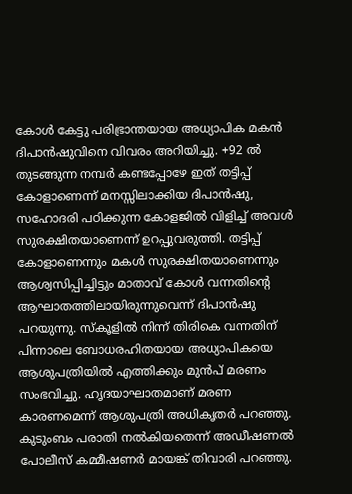കോള്‍ കേട്ടു പരിഭ്രാന്തയായ അധ്യാപിക മകന്‍ ദിപാന്‍ഷുവിനെ വിവരം അറിയിച്ചു. +92 ല്‍ തുടങ്ങുന്ന നമ്പര്‍ കണ്ടപ്പോഴേ ഇത് തട്ടിപ്പ് കോളാണെന്ന് മനസ്സിലാക്കിയ ദിപാന്‍ഷു, സഹോദരി പഠിക്കുന്ന കോളജില്‍ വിളിച്ച് അവള്‍ സുരക്ഷിതയാണെന്ന് ഉറപ്പുവരുത്തി. തട്ടിപ്പ് കോളാണെന്നും മകള്‍ സുരക്ഷിതയാണെന്നും ആശ്വസിപ്പിച്ചിട്ടും മാതാവ് കോള്‍ വന്നതിന്റെ ആഘാതത്തിലായിരുന്നുവെന്ന് ദിപാന്‍ഷു പറയുന്നു. സ്‌കൂളില്‍ നിന്ന് തിരികെ വന്നതിന് പിന്നാലെ ബോധരഹിതയായ അധ്യാപികയെ ആശുപത്രിയില്‍ എത്തിക്കും മുന്‍പ് മരണം സംഭവിച്ചു. ഹൃദയാഘാതമാണ് മരണ കാരണമെന്ന് ആശുപത്രി അധികൃതര്‍ പറഞ്ഞു. കുടുംബം പരാതി നല്‍കിയതെന്ന് അഡീഷണല്‍ പോലീസ് കമ്മീഷണര്‍ മായങ്ക് തിവാരി പറഞ്ഞു.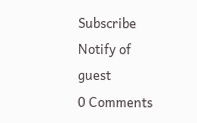Subscribe
Notify of
guest
0 Comments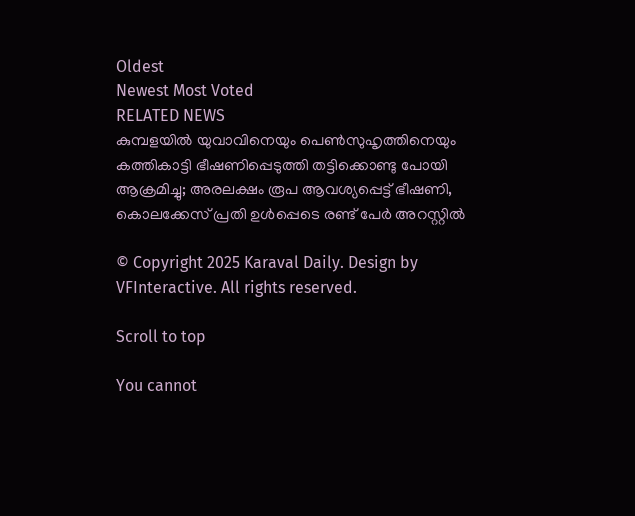Oldest
Newest Most Voted
RELATED NEWS
കുമ്പളയില്‍ യുവാവിനെയും പെണ്‍സുഹൃത്തിനെയും കത്തികാട്ടി ഭീഷണിപ്പെടുത്തി തട്ടിക്കൊണ്ടു പോയി ആക്രമിച്ചു; അരലക്ഷം രൂപ ആവശ്യപ്പെട്ട് ഭീഷണി, കൊലക്കേസ് പ്രതി ഉള്‍പ്പെടെ രണ്ട് പേര്‍ അറസ്റ്റില്‍

© Copyright 2025 Karaval Daily. Design by VFInteractive. All rights reserved.

Scroll to top

You cannot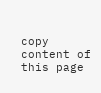copy content of this page